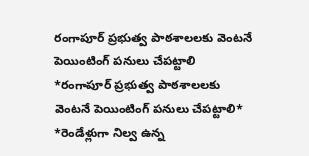రంగాపూర్ ప్రభుత్వ పాఠశాలలకు వెంటనే పెయింటింగ్ పనులు చేపట్టాలి
*రంగాపూర్ ప్రభుత్వ పాఠశాలలకు వెంటనే పెయింటింగ్ పనులు చేపట్టాలి* *రెండేళ్లుగా నిల్వ ఉన్న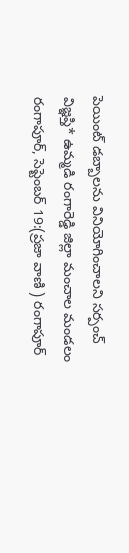పెయింట్ డబ్బాలను వినియోగించాలని సర్పంచ్ విజ్ఞప్తి* ఉమ్మడి రంగారెడ్డి జిల్లా మంచాల మండలం రంగాపూర్, సెప్టెంబర్ 19:(ప్రజా వాణి ) రంగాపూర్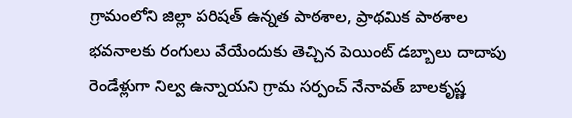గ్రామంలోని జిల్లా పరిషత్ ఉన్నత పాఠశాల, ప్రాథమిక పాఠశాల భవనాలకు రంగులు వేయేందుకు తెచ్చిన పెయింట్ డబ్బాలు దాదాపు రెండేళ్లుగా నిల్వ ఉన్నాయని గ్రామ సర్పంచ్ నేనావత్ బాలకృష్ణ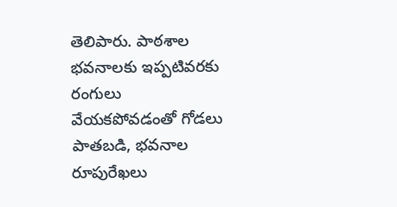తెలిపారు. పాఠశాల భవనాలకు ఇప్పటివరకు రంగులు వేయకపోవడంతో గోడలు పాతబడి, భవనాల రూపురేఖలు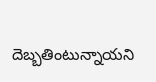దెబ్బతింటున్నాయని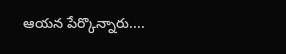ఆయన పేర్కొన్నారు....